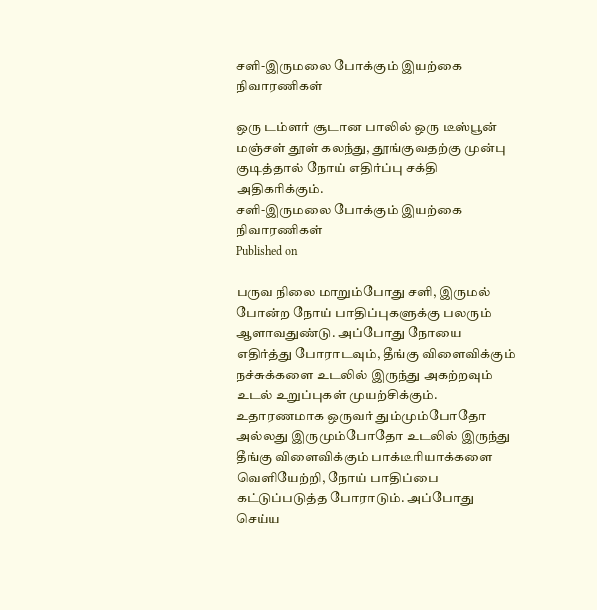சளி-இருமலை போக்கும் இயற்கை நிவாரணிகள்

ஒரு டம்ளர் சூடான பாலில் ஒரு டீஸ்பூன் மஞ்சள் தூள் கலந்து, தூங்குவதற்கு முன்பு குடித்தால் நோய் எதிர்ப்பு சக்தி அதிகரிக்கும்.
சளி-இருமலை போக்கும் இயற்கை நிவாரணிகள்
Published on

பருவ நிலை மாறும்போது சளி, இருமல் போன்ற நோய் பாதிப்புகளுக்கு பலரும் ஆளாவதுண்டு. அப்போது நோயை எதிர்த்து போராடவும், தீங்கு விளைவிக்கும் நச்சுக்களை உடலில் இருந்து அகற்றவும் உடல் உறுப்புகள் முயற்சிக்கும். உதாரணமாக ஒருவர் தும்மும்போதோ அல்லது இருமும்போதோ உடலில் இருந்து தீங்கு விளைவிக்கும் பாக்டீரியாக்களை வெளியேற்றி, நோய் பாதிப்பை கட்டுப்படுத்த போராடும். அப்போது செய்ய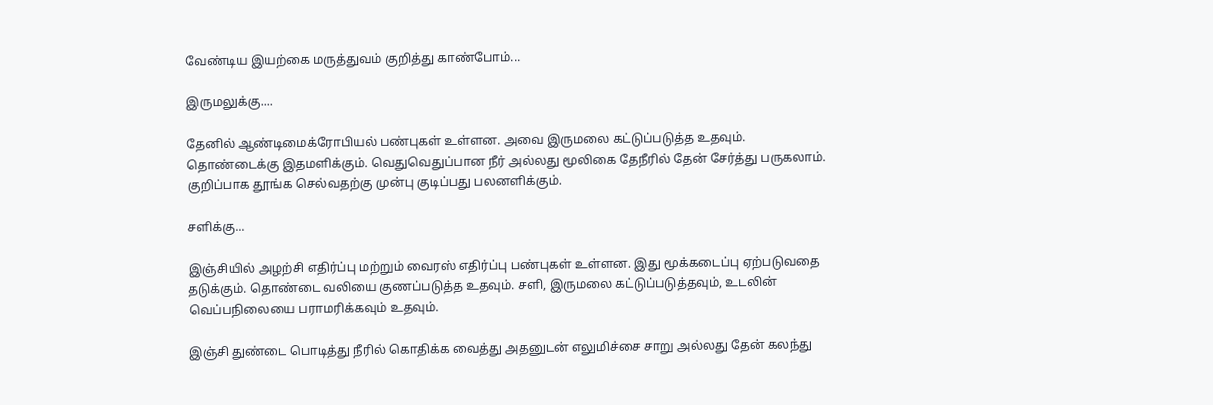வேண்டிய இயற்கை மருத்துவம் குறித்து காண்போம்...

இருமலுக்கு....

தேனில் ஆண்டிமைக்ரோபியல் பண்புகள் உள்ளன. அவை இருமலை கட்டுப்படுத்த உதவும். தொண்டைக்கு இதமளிக்கும். வெதுவெதுப்பான நீர் அல்லது மூலிகை தேநீரில் தேன் சேர்த்து பருகலாம். குறிப்பாக தூங்க செல்வதற்கு முன்பு குடிப்பது பலனளிக்கும்.

சளிக்கு...

இஞ்சியில் அழற்சி எதிர்ப்பு மற்றும் வைரஸ் எதிர்ப்பு பண்புகள் உள்ளன. இது மூக்கடைப்பு ஏற்படுவதை தடுக்கும். தொண்டை வலியை குணப்படுத்த உதவும். சளி, இருமலை கட்டுப்படுத்தவும், உடலின் வெப்பநிலையை பராமரிக்கவும் உதவும்.

இஞ்சி துண்டை பொடித்து நீரில் கொதிக்க வைத்து அதனுடன் எலுமிச்சை சாறு அல்லது தேன் கலந்து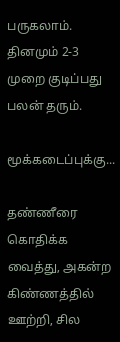பருகலாம். தினமும் 2-3 முறை குடிப்பது பலன் தரும்.

மூக்கடைப்புக்கு...

தண்ணீரை கொதிக்க வைத்து, அகன்ற கிண்ணத்தில் ஊற்றி, சில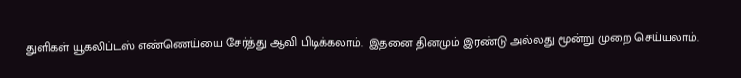துளிகள் யூகலிப்டஸ் எண்ணெய்யை சேர்த்து ஆவி பிடிக்கலாம்.  இதனை தினமும் இரண்டு அல்லது மூன்று முறை செய்யலாம்.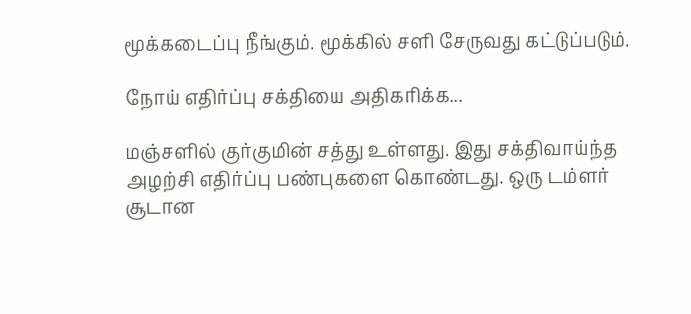மூக்கடைப்பு நீங்கும். மூக்கில் சளி சேருவது கட்டுப்படும்.

நோய் எதிர்ப்பு சக்தியை அதிகரிக்க...

மஞ்சளில் குர்குமின் சத்து உள்ளது. இது சக்திவாய்ந்த அழற்சி எதிர்ப்பு பண்புகளை கொண்டது. ஒரு டம்ளர் சூடான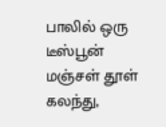பாலில் ஒரு டீஸ்பூன் மஞ்சள் தூள் கலந்து,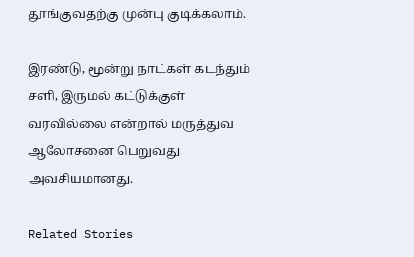தூங்குவதற்கு முன்பு குடிக்கலாம்.

இரண்டு, மூன்று நாட்கள் கடந்தும் சளி, இருமல் கட்டுக்குள் வரவில்லை என்றால் மருத்துவ ஆலோசனை பெறுவது அவசியமானது.

Related Stories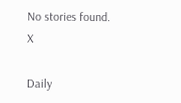No stories found.
X

Daily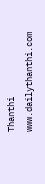Thanthi
www.dailythanthi.com